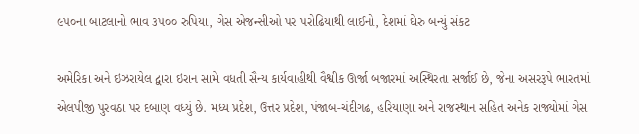૯૫૦ના બાટલાનો ભાવ ૩૫૦૦ રુપિયા, ગેસ એજન્સીઓ પર પરોઢિયાથી લાઈનો, દેશમાં ઘેરુ બન્યું સંકટ

અમેરિકા અને ઇઝરાયેલ દ્વારા ઇરાન સામે વધતી સૈન્ય કાર્યવાહીથી વૈશ્વીક ઊર્જા બજારમાં અસ્થિરતા સર્જાઈ છે, જેના અસરરૂપે ભારતમાં એલપીજી પુરવઠા પર દબાણ વધ્યું છે. મધ્ય પ્રદેશ, ઉત્તર પ્રદેશ, પંજાબ-ચંદીગઢ, હરિયાણા અને રાજસ્થાન સહિત અનેક રાજ્યોમાં ગેસ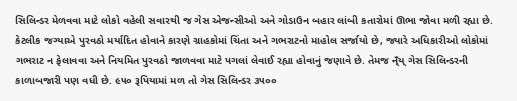સિલિન્ડર મેળવવા માટે લોકો વહેલી સવારથી જ ગેસ એજન્સીઓ અને ગોડાઉન બહાર લાંબી કતારોમાં ઊભા જોવા મળી રહ્યા છે. કેટલીક જગ્યાએ પુરવઠો મર્યાદિત હોવાને કારણે ગ્રાહકોમાં ચિંતા અને ગભરાટનો માહોલ સર્જાયો છે, જ્યારે અધિકારીઓ લોકોમાં ગભરાટ ન ફેલાવવા અને નિયમિત પુરવઠો જાળવવા માટે પગલાં લેવાઈ રહ્યા હોવાનું જણાવે છે. તેમજ ન્ઁય્ ગેસ સિલિન્ડરની કાળાબજારી પણ વધી છે. ૯૫૦ રૂપિયામાં મળ તો ગેસ સિલિન્ડર ૩૫૦૦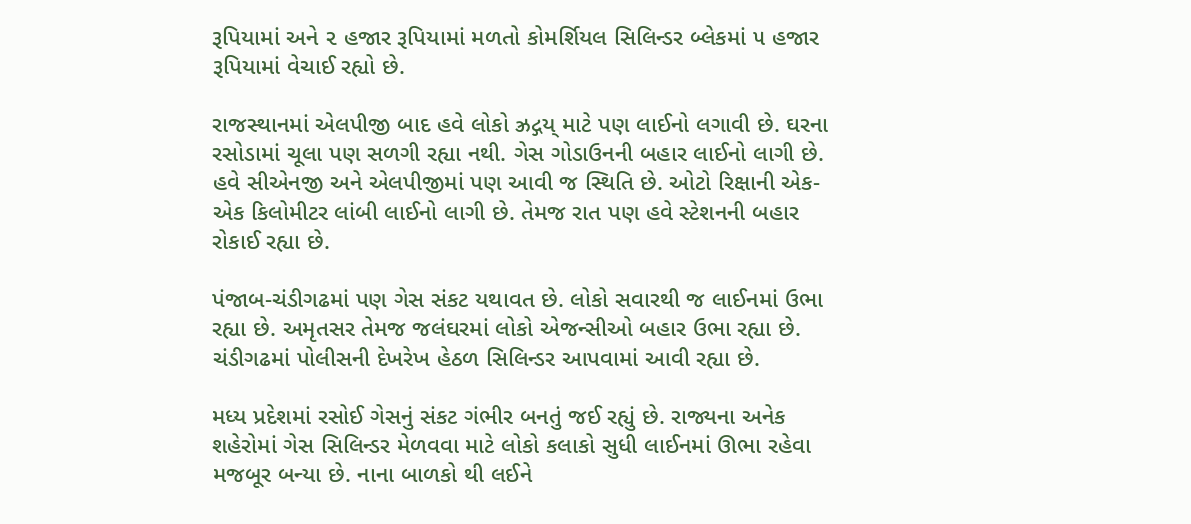રૂપિયામાં અને ૨ હજાર રૂપિયામાં મળતો કોમર્શિયલ સિલિન્ડર બ્લેકમાં ૫ હજાર રૂપિયામાં વેચાઈ રહ્યો છે.

રાજસ્થાનમાં એલપીજી બાદ હવે લોકો ઝ્રદ્ગય્ માટે પણ લાઈનો લગાવી છે. ઘરના રસોડામાં ચૂલા પણ સળગી રહ્યા નથી. ગેસ ગોડાઉનની બહાર લાઈનો લાગી છે. હવે સીએનજી અને એલપીજીમાં પણ આવી જ સ્થિતિ છે. ઓટો રિક્ષાની એક-એક કિલોમીટર લાંબી લાઈનો લાગી છે. તેમજ રાત પણ હવે સ્ટેશનની બહાર રોકાઈ રહ્યા છે.

પંજાબ-ચંડીગઢમાં પણ ગેસ સંકટ યથાવત છે. લોકો સવારથી જ લાઈનમાં ઉભા રહ્યા છે. અમૃતસર તેમજ જલંઘરમાં લોકો એજન્સીઓ બહાર ઉભા રહ્યા છે. ચંડીગઢમાં પોલીસની દેખરેખ હેઠળ સિલિન્ડર આપવામાં આવી રહ્યા છે.

મધ્ય પ્રદેશમાં રસોઈ ગેસનું સંકટ ગંભીર બનતું જઈ રહ્યું છે. રાજ્યના અનેક શહેરોમાં ગેસ સિલિન્ડર મેળવવા માટે લોકો કલાકો સુધી લાઈનમાં ઊભા રહેવા મજબૂર બન્યા છે. નાના બાળકો થી લઈને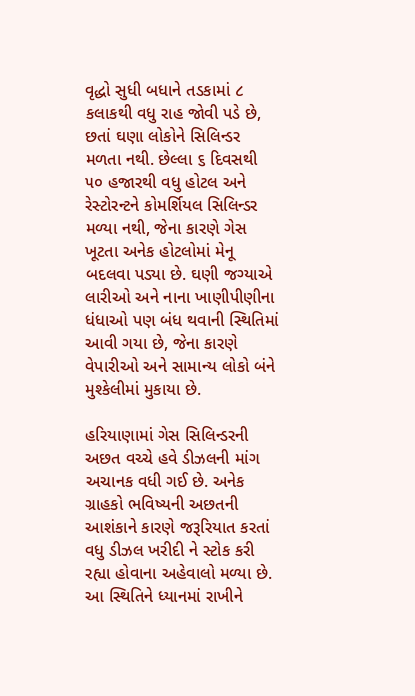વૃદ્ધો સુધી બધાને તડકામાં ૮ કલાકથી વધુ રાહ જોવી પડે છે, છતાં ઘણા લોકોને સિલિન્ડર મળતા નથી. છેલ્લા ૬ દિવસથી ૫૦ હજારથી વધુ હોટલ અને રેસ્ટોરન્ટને કોમર્શિયલ સિલિન્ડર મળ્યા નથી, જેના કારણે ગેસ ખૂટતા અનેક હોટલોમાં મેનૂ બદલવા પડ્યા છે. ઘણી જગ્યાએ લારીઓ અને નાના ખાણીપીણીના ધંધાઓ પણ બંધ થવાની સ્થિતિમાં આવી ગયા છે, જેના કારણે વેપારીઓ અને સામાન્ય લોકો બંને મુશ્કેલીમાં મુકાયા છે.

હરિયાણામાં ગેસ સિલિન્ડરની અછત વચ્ચે હવે ડીઝલની માંગ અચાનક વધી ગઈ છે. અનેક ગ્રાહકો ભવિષ્યની અછતની આશંકાને કારણે જરૂરિયાત કરતાં વધુ ડીઝલ ખરીદી ને સ્ટોક કરી રહ્યા હોવાના અહેવાલો મળ્યા છે. આ સ્થિતિને ધ્યાનમાં રાખીને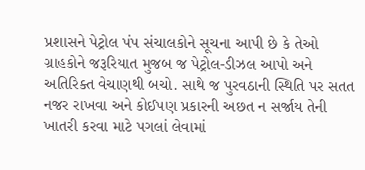પ્રશાસને પેટ્રોલ પંપ સંચાલકોને સૂચના આપી છે કે તેઓ ગ્રાહકોને જરૂરિયાત મુજબ જ પેટ્રોલ-ડીઝલ આપો અને અતિરિક્ત વેચાણથી બચો. સાથે જ પુરવઠાની સ્થિતિ પર સતત નજર રાખવા અને કોઈપણ પ્રકારની અછત ન સર્જાય તેની ખાતરી કરવા માટે પગલાં લેવામાં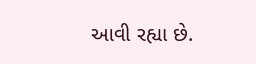આવી રહ્યા છે.